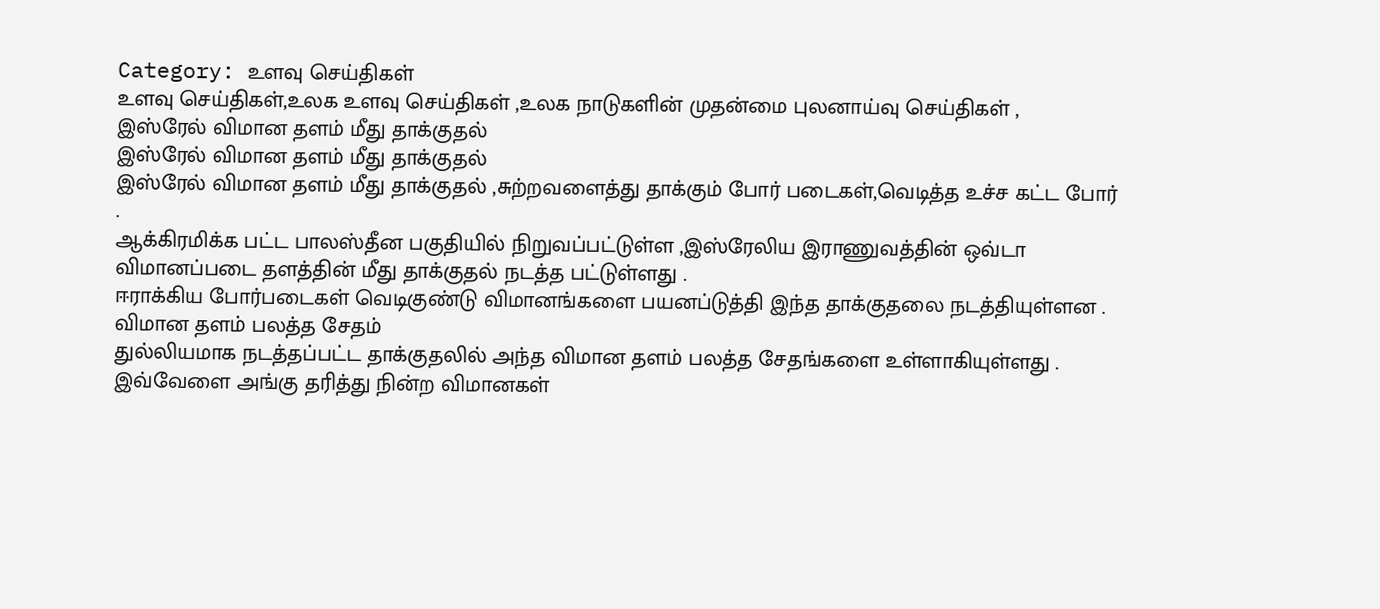Category: உளவு செய்திகள்
உளவு செய்திகள்,உலக உளவு செய்திகள் ,உலக நாடுகளின் முதன்மை புலனாய்வு செய்திகள் ,
இஸ்ரேல் விமான தளம் மீது தாக்குதல்
இஸ்ரேல் விமான தளம் மீது தாக்குதல்
இஸ்ரேல் விமான தளம் மீது தாக்குதல் ,சுற்றவளைத்து தாக்கும் போர் படைகள்,வெடித்த உச்ச கட்ட போர் .
ஆக்கிரமிக்க பட்ட பாலஸ்தீன பகுதியில் நிறுவப்பட்டுள்ள ,இஸ்ரேலிய இராணுவத்தின் ஒவ்டா விமானப்படை தளத்தின் மீது தாக்குதல் நடத்த பட்டுள்ளது .
ஈராக்கிய போர்படைகள் வெடிகுண்டு விமானங்களை பயனப்டுத்தி இந்த தாக்குதலை நடத்தியுள்ளன .
விமான தளம் பலத்த சேதம்
துல்லியமாக நடத்தப்பட்ட தாக்குதலில் அந்த விமான தளம் பலத்த சேதங்களை உள்ளாகியுள்ளது .
இவ்வேளை அங்கு தரித்து நின்ற விமானகள்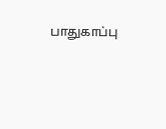பாதுகாப்பு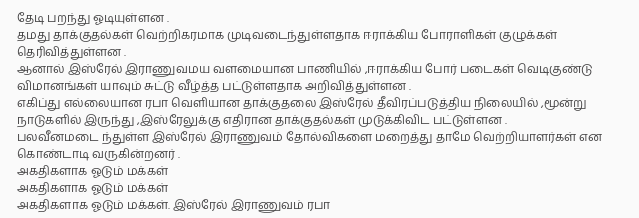தேடி பறந்து ஓடியுள்ளன .
தமது தாக்குதல்கள் வெற்றிகரமாக முடிவடைந்துள்ளதாக ஈராக்கிய போராளிகள் குழுக்கள் தெரிவித்துள்ளன .
ஆனால் இஸ்ரேல் இராணுவமய வளமையான பாணியில் ,ஈராக்கிய போர் படைகள் வெடிகுண்டு விமானங்கள் யாவும் சுட்டு வீழ்த்த பட்டுள்ளதாக அறிவித்துள்ளன .
எகிப்து எல்லையான ரபா வெளியான தாக்குதலை இஸ்ரேல் தீவிரப்படுத்திய நிலையில் ,மூன்று நாடுகளில் இருந்து ,இஸ்ரேலுக்கு எதிரான தாக்குதல்கள் முடுக்கிவிட பட்டுள்ளன .
பலவீனமடை ந்துள்ள இஸ்ரேல் இராணுவம் தோல்விகளை மறைத்து தாமே வெற்றியாளர்கள் என கொண்டாடி வருகின்றனர் .
அகதிகளாக ஓடும் மக்கள்
அகதிகளாக ஓடும் மக்கள்
அகதிகளாக ஓடும் மக்கள். இஸ்ரேல் இராணுவம் ரபா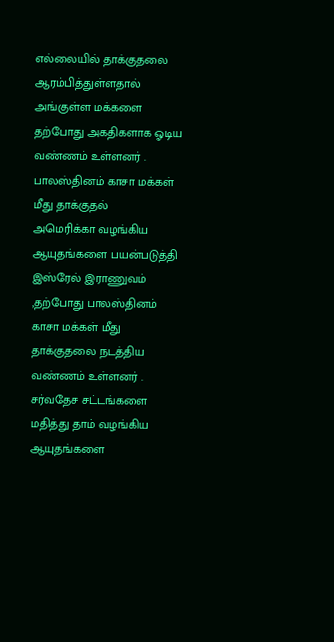எல்லையில் தாக்குதலை ஆரம்பித்துள்ளதால் அங்குள்ள மக்களை தற்போது அகதிகளாக ஓடிய வண்ணம் உள்ளனர் .
பாலஸ்தினம் காசா மக்கள் மீது தாக்குதல்
அமெரிக்கா வழங்கிய ஆயுதங்களை பயன்படுத்தி இஸ்ரேல் இராணுவம் ,தற்போது பாலஸ்தினம் காசா மக்கள் மீது தாக்குதலை நடத்திய வண்ணம் உள்ளனர் .
சர்வதேச சட்டங்களை மதித்து தாம் வழங்கிய ஆயுதங்களை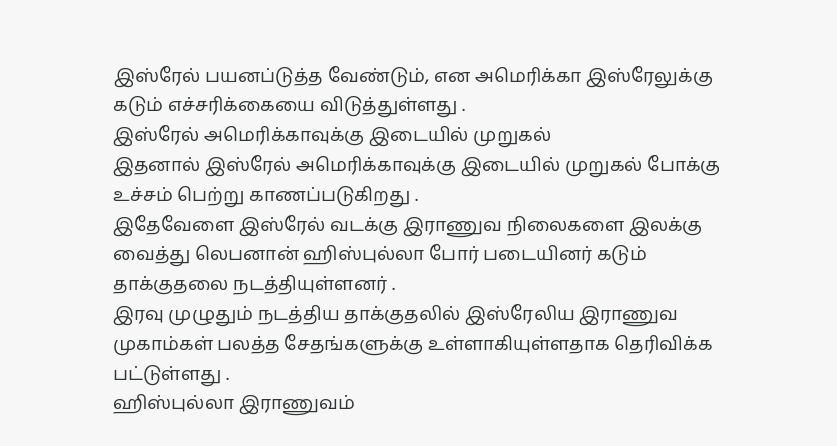இஸ்ரேல் பயனப்டுத்த வேண்டும், என அமெரிக்கா இஸ்ரேலுக்கு கடும் எச்சரிக்கையை விடுத்துள்ளது .
இஸ்ரேல் அமெரிக்காவுக்கு இடையில் முறுகல்
இதனால் இஸ்ரேல் அமெரிக்காவுக்கு இடையில் முறுகல் போக்கு உச்சம் பெற்று காணப்படுகிறது .
இதேவேளை இஸ்ரேல் வடக்கு இராணுவ நிலைகளை இலக்கு வைத்து லெபனான் ஹிஸ்புல்லா போர் படையினர் கடும் தாக்குதலை நடத்தியுள்ளனர் .
இரவு முழுதும் நடத்திய தாக்குதலில் இஸ்ரேலிய இராணுவ முகாம்கள் பலத்த சேதங்களுக்கு உள்ளாகியுள்ளதாக தெரிவிக்க பட்டுள்ளது .
ஹிஸ்புல்லா இராணுவம்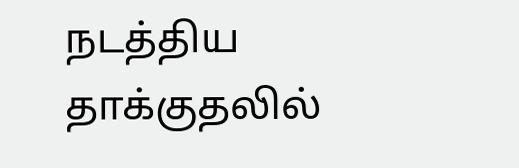நடத்திய தாக்குதலில்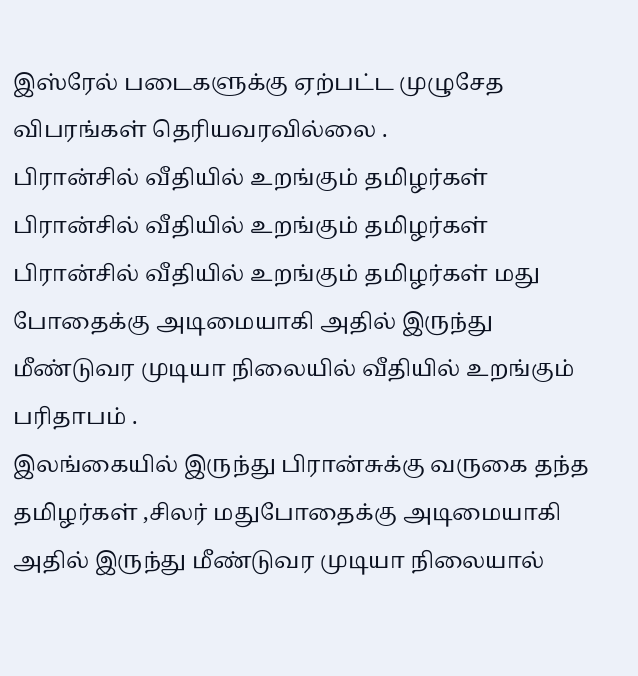இஸ்ரேல் படைகளுக்கு ஏற்பட்ட முழுசேத விபரங்கள் தெரியவரவில்லை .
பிரான்சில் வீதியில் உறங்கும் தமிழர்கள்
பிரான்சில் வீதியில் உறங்கும் தமிழர்கள்
பிரான்சில் வீதியில் உறங்கும் தமிழர்கள் மது போதைக்கு அடிமையாகி அதில் இருந்து மீண்டுவர முடியா நிலையில் வீதியில் உறங்கும் பரிதாபம் .
இலங்கையில் இருந்து பிரான்சுக்கு வருகை தந்த தமிழர்கள் ,சிலர் மதுபோதைக்கு அடிமையாகி அதில் இருந்து மீண்டுவர முடியா நிலையால்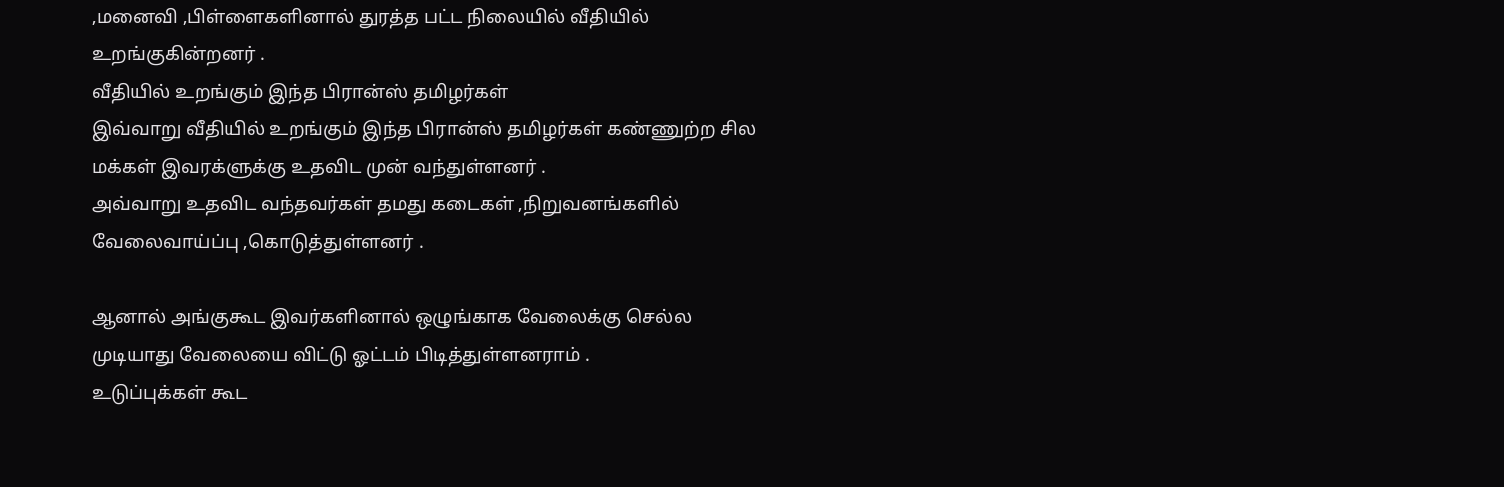,மனைவி ,பிள்ளைகளினால் துரத்த பட்ட நிலையில் வீதியில் உறங்குகின்றனர் .
வீதியில் உறங்கும் இந்த பிரான்ஸ் தமிழர்கள்
இவ்வாறு வீதியில் உறங்கும் இந்த பிரான்ஸ் தமிழர்கள் கண்ணுற்ற சில மக்கள் இவரக்ளுக்கு உதவிட முன் வந்துள்ளனர் .
அவ்வாறு உதவிட வந்தவர்கள் தமது கடைகள் ,நிறுவனங்களில் வேலைவாய்ப்பு ,கொடுத்துள்ளனர் .

ஆனால் அங்குகூட இவர்களினால் ஒழுங்காக வேலைக்கு செல்ல முடியாது வேலையை விட்டு ஓட்டம் பிடித்துள்ளனராம் .
உடுப்புக்கள் கூட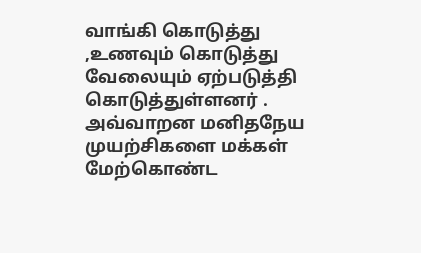வாங்கி கொடுத்து ,உணவும் கொடுத்து வேலையும் ஏற்படுத்தி கொடுத்துள்ளனர் .
அவ்வாறன மனிதநேய முயற்சிகளை மக்கள் மேற்கொண்ட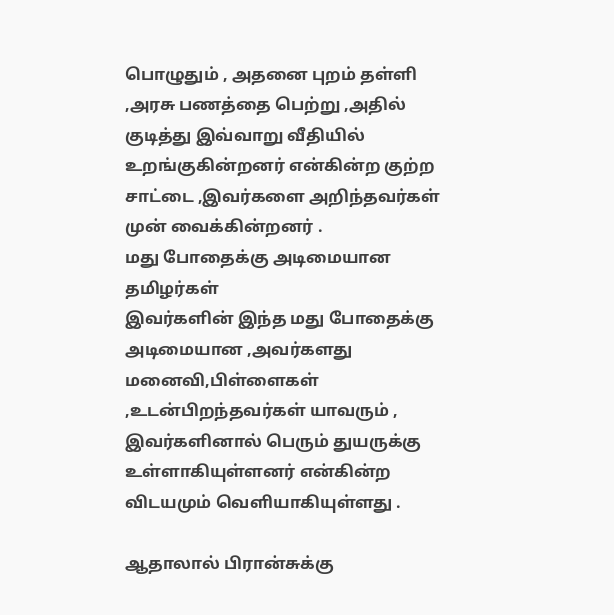பொழுதும் , அதனை புறம் தள்ளி ,அரசு பணத்தை பெற்று ,அதில் குடித்து இவ்வாறு வீதியில் உறங்குகின்றனர் என்கின்ற குற்ற சாட்டை ,இவர்களை அறிந்தவர்கள் முன் வைக்கின்றனர் .
மது போதைக்கு அடிமையான தமிழர்கள்
இவர்களின் இந்த மது போதைக்கு அடிமையான ,அவர்களது மனைவி,பிள்ளைகள் ,உடன்பிறந்தவர்கள் யாவரும் , இவர்களினால் பெரும் துயருக்கு உள்ளாகியுள்ளனர் என்கின்ற விடயமும் வெளியாகியுள்ளது .

ஆதாலால் பிரான்சுக்கு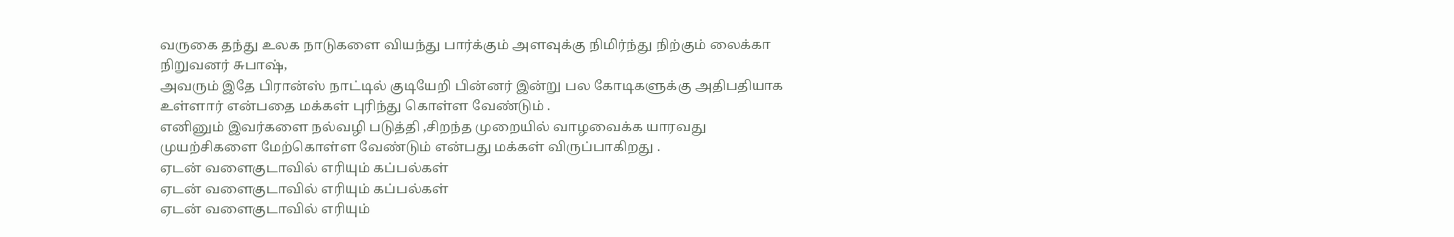வருகை தந்து உலக நாடுகளை வியந்து பார்க்கும் அளவுக்கு நிமிர்ந்து நிற்கும் லைக்கா நிறுவனர் சுபாஷ்,
அவரும் இதே பிரான்ஸ் நாட்டில் குடியேறி பின்னர் இன்று பல கோடிகளுக்கு அதிபதியாக உள்ளார் என்பதை மக்கள் புரிந்து கொள்ள வேண்டும் .
எனினும் இவர்களை நல்வழி படுத்தி ,சிறந்த முறையில் வாழவைக்க யாரவது முயற்சிகளை மேற்கொள்ள வேண்டும் என்பது மக்கள் விருப்பாகிறது .
ஏடன் வளைகுடாவில் எரியும் கப்பல்கள்
ஏடன் வளைகுடாவில் எரியும் கப்பல்கள்
ஏடன் வளைகுடாவில் எரியும்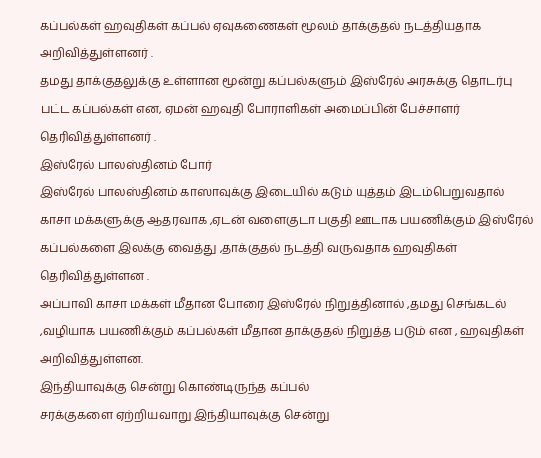கப்பல்கள் ஹவுதிகள் கப்பல் ஏவுகணைகள் மூலம் தாக்குதல் நடத்தியதாக அறிவித்துள்ளனர் .
தமது தாக்குதலுக்கு உள்ளான மூன்று கப்பல்களும் இஸ்ரேல் அரசுக்கு தொடர்பு பட்ட கப்பல்கள் என, ஏமன் ஹவுதி போராளிகள் அமைப்பின் பேச்சாளர் தெரிவித்துள்ளனர் .
இஸ்ரேல் பாலஸ்தினம் போர்
இஸ்ரேல் பாலஸ்தினம் காஸாவுக்கு இடையில் கடும் யுத்தம் இடம்பெறுவதால் காசா மக்களுக்கு ஆதரவாக ,ஏடன் வளைகுடா பகுதி ஊடாக பயணிக்கும் இஸ்ரேல் கப்பல்களை இலக்கு வைத்து ,தாக்குதல் நடத்தி வருவதாக ஹவுதிகள் தெரிவித்துள்ளன .
அப்பாவி காசா மக்கள் மீதான போரை இஸ்ரேல் நிறுத்தினால் ,தமது செங்கடல் ,வழியாக பயணிக்கும் கப்பல்கள் மீதான தாக்குதல் நிறுத்த படும் என , ஹவுதிகள் அறிவித்துள்ளன.
இந்தியாவுக்கு சென்று கொண்டிருந்த கப்பல்
சரக்குகளை ஏற்றியவாறு இந்தியாவுக்கு சென்று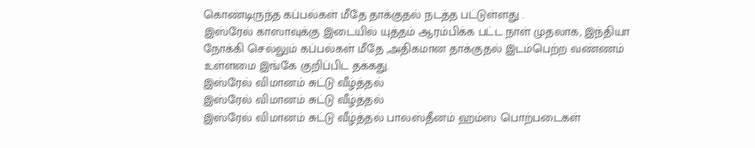கொண்டிருந்த கப்பல்கள் மீதே தாக்குதல் நடத்த பட்டுள்ளது .
இஸ்ரேல் காஸாவுக்கு இடையில் யுத்தம் ஆரம்பிக்க பட்ட நாள் முதலாக, இந்தியா நோக்கி செல்லும் கப்பல்கள் மீதே ,அதிகமான தாக்குதல் இடம்பெற்ற வண்ணம் உள்ளமை இங்கே குறிப்பிட தக்கது.
இஸ்ரேல் விமானம் சுட்டு வீழ்த்தல்
இஸ்ரேல் விமானம் சுட்டு வீழ்த்தல்
இஸ்ரேல் விமானம் சுட்டு வீழ்த்தல் பாலஸ்தீனம் ஹம்ஸ பொற்படைகள்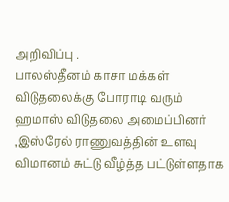அறிவிப்பு .
பாலஸ்தீனம் காசா மக்கள் விடுதலைக்கு போராடி வரும் ஹமாஸ் விடுதலை அமைப்பினர் ,இஸ்ரேல் ராணுவத்தின் உளவு விமானம் சுட்டு வீழ்த்த பட்டுள்ளதாக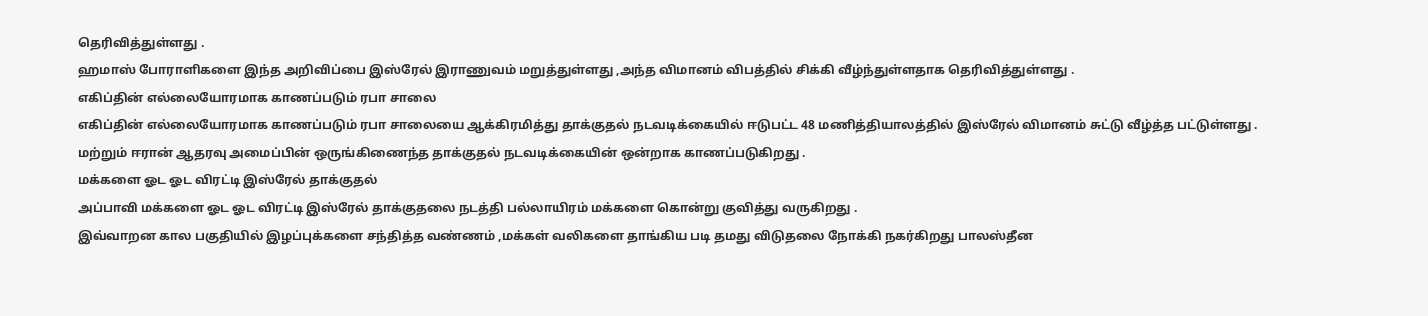தெரிவித்துள்ளது .
ஹமாஸ் போராளிகளை இந்த அறிவிப்பை இஸ்ரேல் இராணுவம் மறுத்துள்ளது ,அந்த விமானம் விபத்தில் சிக்கி வீழ்ந்துள்ளதாக தெரிவித்துள்ளது .
எகிப்தின் எல்லையோரமாக காணப்படும் ரபா சாலை
எகிப்தின் எல்லையோரமாக காணப்படும் ரபா சாலையை ஆக்கிரமித்து தாக்குதல் நடவடிக்கையில் ஈடுபட்ட 48 மணித்தியாலத்தில் இஸ்ரேல் விமானம் சுட்டு வீழ்த்த பட்டுள்ளது .
மற்றும் ஈரான் ஆதரவு அமைப்பின் ஒருங்கிணைந்த தாக்குதல் நடவடிக்கையின் ஒன்றாக காணப்படுகிறது .
மக்களை ஓட ஓட விரட்டி இஸ்ரேல் தாக்குதல்
அப்பாவி மக்களை ஓட ஓட விரட்டி இஸ்ரேல் தாக்குதலை நடத்தி பல்லாயிரம் மக்களை கொன்று குவித்து வருகிறது .
இவ்வாறன கால பகுதியில் இழப்புக்களை சந்தித்த வண்ணம் ,மக்கள் வலிகளை தாங்கிய படி தமது விடுதலை நோக்கி நகர்கிறது பாலஸ்தீன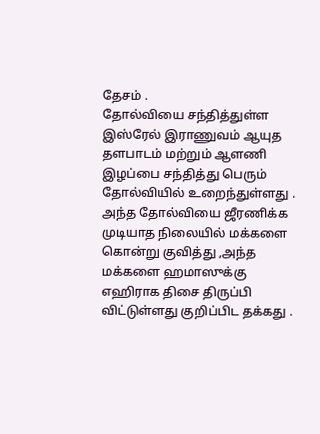தேசம் .
தோல்வியை சந்தித்துள்ள இஸ்ரேல் இராணுவம் ஆயுத தளபாடம் மற்றும் ஆளணி இழப்பை சந்தித்து பெரும் தோல்வியில் உறைந்துள்ளது .
அந்த தோல்வியை ஜீரணிக்க முடியாத நிலையில் மக்களை கொன்று குவித்து ,அந்த மக்களை ஹமாஸுக்கு எஹிராக திசை திருப்பி விட்டுள்ளது குறிப்பிட தக்கது .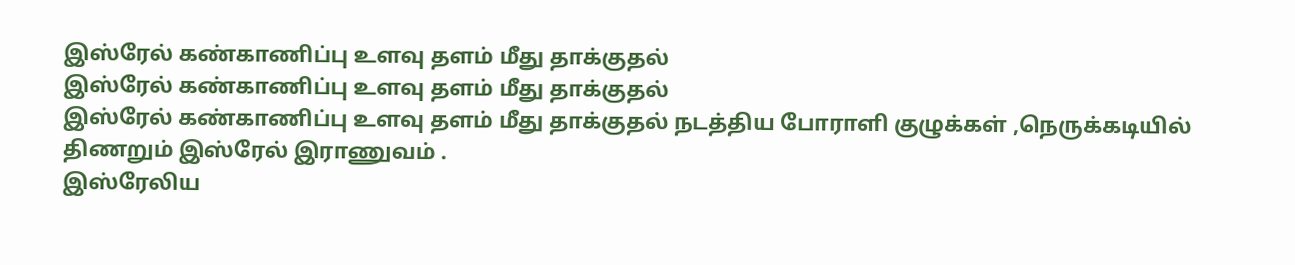இஸ்ரேல் கண்காணிப்பு உளவு தளம் மீது தாக்குதல்
இஸ்ரேல் கண்காணிப்பு உளவு தளம் மீது தாக்குதல்
இஸ்ரேல் கண்காணிப்பு உளவு தளம் மீது தாக்குதல் நடத்திய போராளி குழுக்கள் ,நெருக்கடியில் திணறும் இஸ்ரேல் இராணுவம் .
இஸ்ரேலிய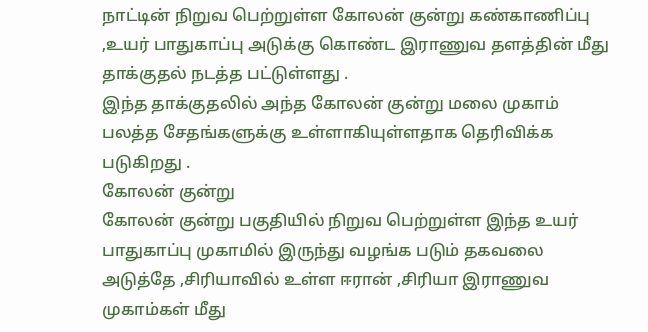நாட்டின் நிறுவ பெற்றுள்ள கோலன் குன்று கண்காணிப்பு ,உயர் பாதுகாப்பு அடுக்கு கொண்ட இராணுவ தளத்தின் மீது தாக்குதல் நடத்த பட்டுள்ளது .
இந்த தாக்குதலில் அந்த கோலன் குன்று மலை முகாம் பலத்த சேதங்களுக்கு உள்ளாகியுள்ளதாக தெரிவிக்க படுகிறது .
கோலன் குன்று
கோலன் குன்று பகுதியில் நிறுவ பெற்றுள்ள இந்த உயர் பாதுகாப்பு முகாமில் இருந்து வழங்க படும் தகவலை அடுத்தே ,சிரியாவில் உள்ள ஈரான் ,சிரியா இராணுவ முகாம்கள் மீது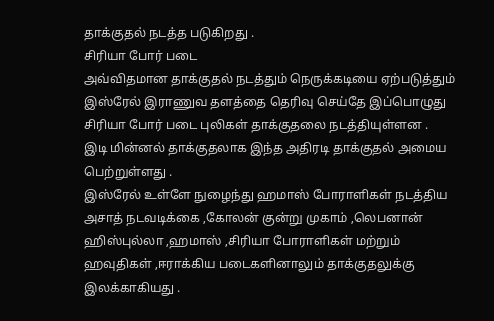தாக்குதல் நடத்த படுகிறது .
சிரியா போர் படை
அவ்விதமான தாக்குதல் நடத்தும் நெருக்கடியை ஏற்படுத்தும் இஸ்ரேல் இராணுவ தளத்தை தெரிவு செய்தே இப்பொழுது சிரியா போர் படை புலிகள் தாக்குதலை நடத்தியுள்ளன .
இடி மின்னல் தாக்குதலாக இந்த அதிரடி தாக்குதல் அமைய பெற்றுள்ளது .
இஸ்ரேல் உள்ளே நுழைந்து ஹமாஸ் போராளிகள் நடத்திய அசாத் நடவடிக்கை ,கோலன் குன்று முகாம் ,லெபனான் ஹிஸ்புல்லா ,ஹமாஸ் ,சிரியா போராளிகள் மற்றும் ஹவுதிகள் ,ஈராக்கிய படைகளினாலும் தாக்குதலுக்கு இலக்காகியது .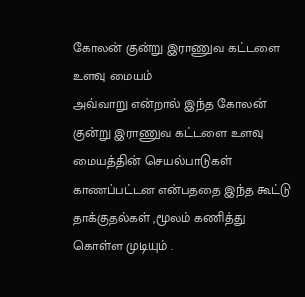கோலன் குன்று இராணுவ கட்டளை உளவு மையம்
அவ்வாறு என்றால் இந்த கோலன் குன்று இராணுவ கட்டளை உளவு மையத்தின் செயல்பாடுகள் காணப்பட்டன என்பததை இந்த கூட்டு தாக்குதல்கள் ,மூலம் கணித்து கொள்ள முடியும் .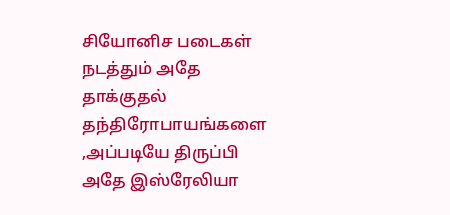சியோனிச படைகள் நடத்தும் அதே தாக்குதல் தந்திரோபாயங்களை ,அப்படியே திருப்பி அதே இஸ்ரேலியா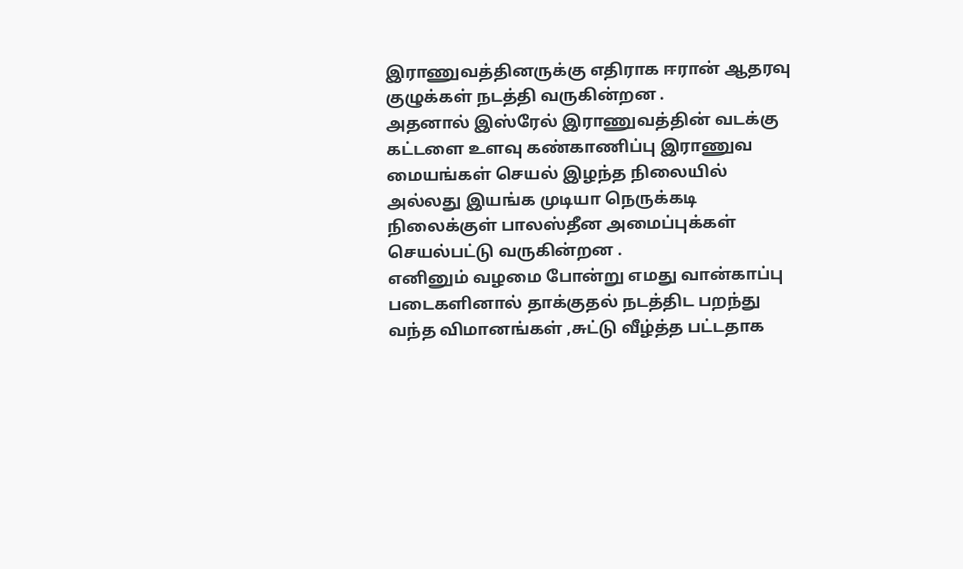இராணுவத்தினருக்கு எதிராக ஈரான் ஆதரவு குழுக்கள் நடத்தி வருகின்றன .
அதனால் இஸ்ரேல் இராணுவத்தின் வடக்கு கட்டளை உளவு கண்காணிப்பு இராணுவ மையங்கள் செயல் இழந்த நிலையில் அல்லது இயங்க முடியா நெருக்கடி நிலைக்குள் பாலஸ்தீன அமைப்புக்கள் செயல்பட்டு வருகின்றன .
எனினும் வழமை போன்று எமது வான்காப்பு படைகளினால் தாக்குதல் நடத்திட பறந்து வந்த விமானங்கள் ,சுட்டு வீழ்த்த பட்டதாக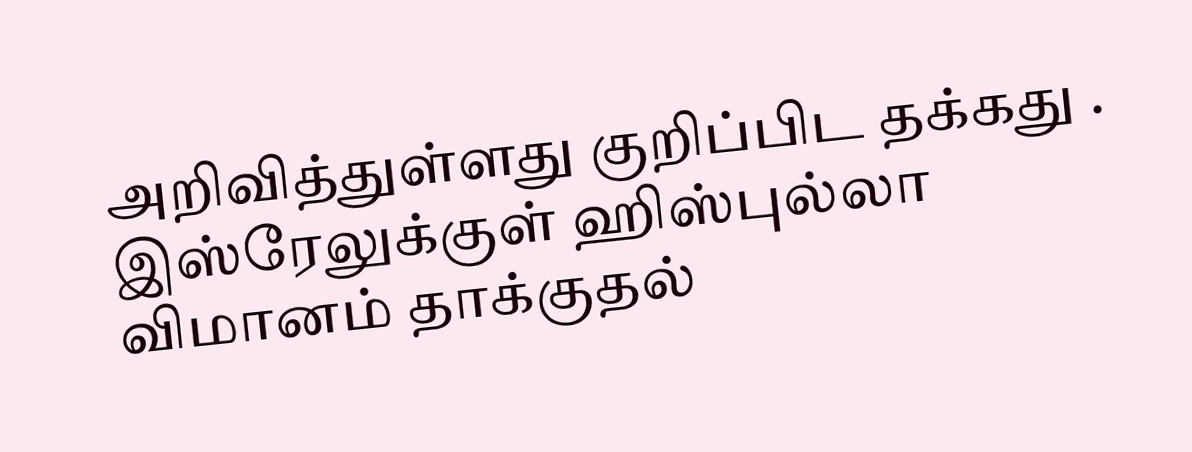அறிவித்துள்ளது குறிப்பிட தக்கது .
இஸ்ரேலுக்குள் ஹிஸ்புல்லா விமானம் தாக்குதல்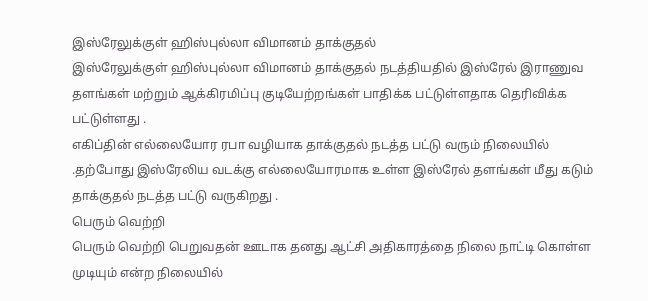இஸ்ரேலுக்குள் ஹிஸ்புல்லா விமானம் தாக்குதல்
இஸ்ரேலுக்குள் ஹிஸ்புல்லா விமானம் தாக்குதல் நடத்தியதில் இஸ்ரேல் இராணுவ தளங்கள் மற்றும் ஆக்கிரமிப்பு குடியேற்றங்கள் பாதிக்க பட்டுள்ளதாக தெரிவிக்க பட்டுள்ளது .
எகிப்தின் எல்லையோர ரபா வழியாக தாக்குதல் நடத்த பட்டு வரும் நிலையில் .தற்போது இஸ்ரேலிய வடக்கு எல்லையோரமாக உள்ள இஸ்ரேல் தளங்கள் மீது கடும் தாக்குதல் நடத்த பட்டு வருகிறது .
பெரும் வெற்றி
பெரும் வெற்றி பெறுவதன் ஊடாக தனது ஆட்சி அதிகாரத்தை நிலை நாட்டி கொள்ள முடியும் என்ற நிலையில்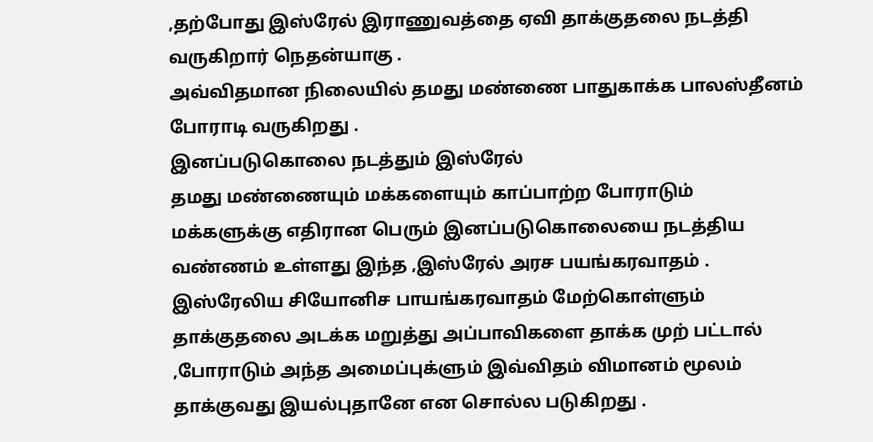,தற்போது இஸ்ரேல் இராணுவத்தை ஏவி தாக்குதலை நடத்தி வருகிறார் நெதன்யாகு .
அவ்விதமான நிலையில் தமது மண்ணை பாதுகாக்க பாலஸ்தீனம் போராடி வருகிறது .
இனப்படுகொலை நடத்தும் இஸ்ரேல்
தமது மண்ணையும் மக்களையும் காப்பாற்ற போராடும் மக்களுக்கு எதிரான பெரும் இனப்படுகொலையை நடத்திய வண்ணம் உள்ளது இந்த ,இஸ்ரேல் அரச பயங்கரவாதம் .
இஸ்ரேலிய சியோனிச பாயங்கரவாதம் மேற்கொள்ளும் தாக்குதலை அடக்க மறுத்து அப்பாவிகளை தாக்க முற் பட்டால் ,போராடும் அந்த அமைப்புக்ளும் இவ்விதம் விமானம் மூலம் தாக்குவது இயல்புதானே என சொல்ல படுகிறது .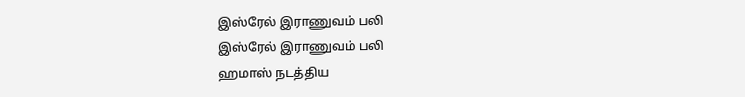இஸ்ரேல் இராணுவம் பலி
இஸ்ரேல் இராணுவம் பலி
ஹமாஸ் நடத்திய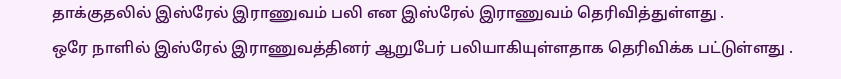தாக்குதலில் இஸ்ரேல் இராணுவம் பலி என இஸ்ரேல் இராணுவம் தெரிவித்துள்ளது .
ஒரே நாளில் இஸ்ரேல் இராணுவத்தினர் ஆறுபேர் பலியாகியுள்ளதாக தெரிவிக்க பட்டுள்ளது .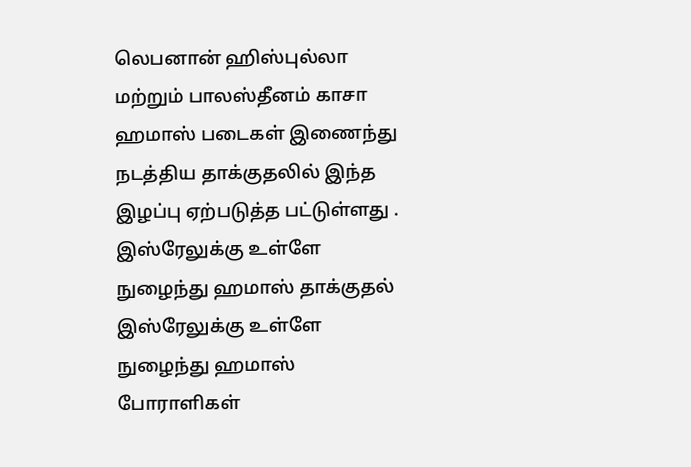லெபனான் ஹிஸ்புல்லா மற்றும் பாலஸ்தீனம் காசா ஹமாஸ் படைகள் இணைந்து நடத்திய தாக்குதலில் இந்த இழப்பு ஏற்படுத்த பட்டுள்ளது .
இஸ்ரேலுக்கு உள்ளே நுழைந்து ஹமாஸ் தாக்குதல்
இஸ்ரேலுக்கு உள்ளே நுழைந்து ஹமாஸ் போராளிகள்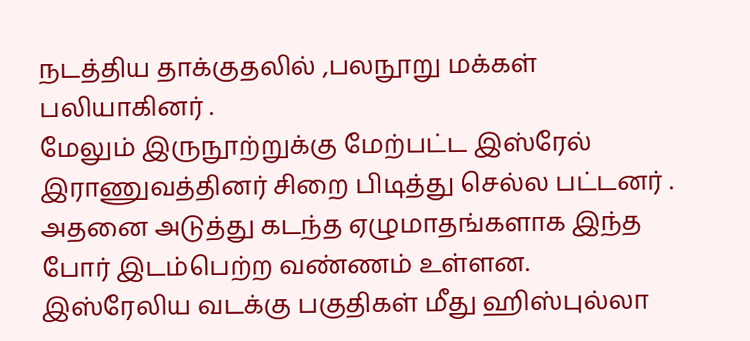நடத்திய தாக்குதலில் ,பலநூறு மக்கள் பலியாகினர் .
மேலும் இருநூற்றுக்கு மேற்பட்ட இஸ்ரேல் இராணுவத்தினர் சிறை பிடித்து செல்ல பட்டனர் .
அதனை அடுத்து கடந்த ஏழுமாதங்களாக இந்த போர் இடம்பெற்ற வண்ணம் உள்ளன.
இஸ்ரேலிய வடக்கு பகுதிகள் மீது ஹிஸ்புல்லா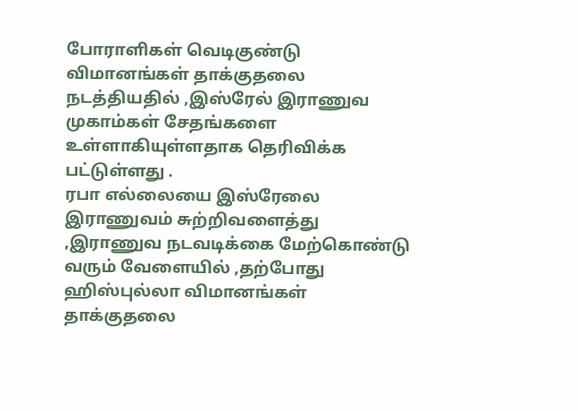போராளிகள் வெடிகுண்டு விமானங்கள் தாக்குதலை நடத்தியதில் ,இஸ்ரேல் இராணுவ முகாம்கள் சேதங்களை உள்ளாகியுள்ளதாக தெரிவிக்க பட்டுள்ளது .
ரபா எல்லையை இஸ்ரேலை இராணுவம் சுற்றிவளைத்து ,இராணுவ நடவடிக்கை மேற்கொண்டு வரும் வேளையில் ,தற்போது ஹிஸ்புல்லா விமானங்கள் தாக்குதலை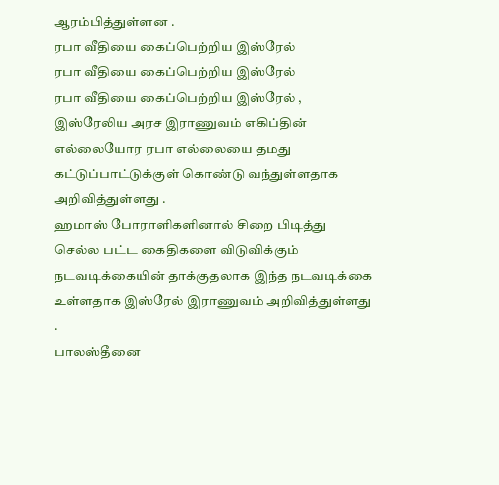ஆரம்பித்துள்ளன .
ரபா வீதியை கைப்பெற்றிய இஸ்ரேல்
ரபா வீதியை கைப்பெற்றிய இஸ்ரேல்
ரபா வீதியை கைப்பெற்றிய இஸ்ரேல் , இஸ்ரேலிய அரச இராணுவம் எகிப்தின் எல்லையோர ரபா எல்லையை தமது கட்டுப்பாட்டுக்குள் கொண்டு வந்துள்ளதாக அறிவித்துள்ளது .
ஹமாஸ் போராளிகளினால் சிறை பிடித்து செல்ல பட்ட கைதிகளை விடுவிக்கும் நடவடிக்கையின் தாக்குதலாக இந்த நடவடிக்கை உள்ளதாக இஸ்ரேல் இராணுவம் அறிவித்துள்ளது .
பாலஸ்தீனை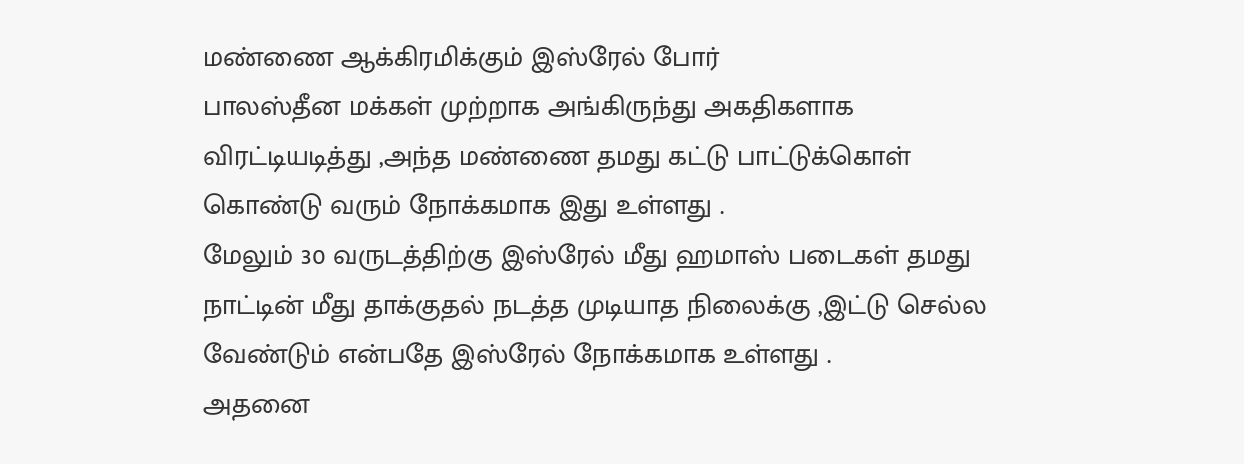மண்ணை ஆக்கிரமிக்கும் இஸ்ரேல் போர்
பாலஸ்தீன மக்கள் முற்றாக அங்கிருந்து அகதிகளாக விரட்டியடித்து ,அந்த மண்ணை தமது கட்டு பாட்டுக்கொள் கொண்டு வரும் நோக்கமாக இது உள்ளது .
மேலும் 30 வருடத்திற்கு இஸ்ரேல் மீது ஹமாஸ் படைகள் தமது நாட்டின் மீது தாக்குதல் நடத்த முடியாத நிலைக்கு ,இட்டு செல்ல வேண்டும் என்பதே இஸ்ரேல் நோக்கமாக உள்ளது .
அதனை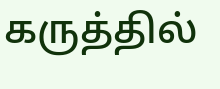கருத்தில்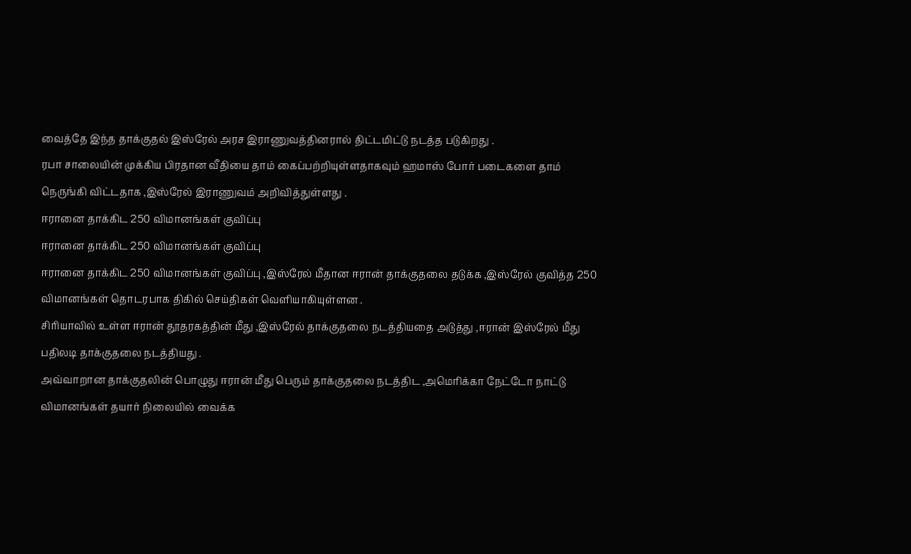வைத்தே இந்த தாக்குதல் இஸ்ரேல் அரச இராணுவத்தினரால் திட்டமிட்டு நடத்த படுகிறது .
ரபா சாலையின் முக்கிய பிரதான வீதியை தாம் கைப்பற்றியுள்ளதாகவும் ஹமாஸ் போர் படைகளை தாம் நெருங்கி விட்டதாக ,இஸ்ரேல் இராணுவம் அறிவித்துள்ளது .
ஈரானை தாக்கிட 250 விமானங்கள் குவிப்பு
ஈரானை தாக்கிட 250 விமானங்கள் குவிப்பு
ஈரானை தாக்கிட 250 விமானங்கள் குவிப்பு ,இஸ்ரேல் மீதான ஈரான் தாக்குதலை தடுக்க ,இஸ்ரேல் குவித்த 250 விமானங்கள் தொடரபாக திகில் செய்திகள் வெளியாகியுள்ளன .
சிரியாவில் உள்ள ஈரான் தூதரகத்தின் மீது ,இஸ்ரேல் தாக்குதலை நடத்தியதை அடுத்து ,ஈரான் இஸ்ரேல் மீது பதிலடி தாக்குதலை நடத்தியது .
அவ்வாறான தாக்குதலின் பொழுது ஈரான் மீது பெரும் தாக்குதலை நடத்திட ,அமெரிக்கா நேட்டோ நாட்டு விமானங்கள் தயார் நிலையில் வைக்க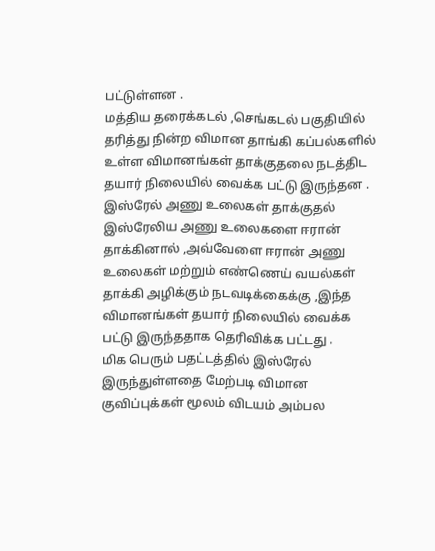பட்டுள்ளன .
மத்திய தரைக்கடல் ,செங்கடல் பகுதியில் தரித்து நின்ற விமான தாங்கி கப்பல்களில் உள்ள விமானங்கள் தாக்குதலை நடத்திட தயார் நிலையில் வைக்க பட்டு இருந்தன .
இஸ்ரேல் அணு உலைகள் தாக்குதல்
இஸ்ரேலிய அணு உலைகளை ஈரான் தாக்கினால் ,அவ்வேளை ஈரான் அணு உலைகள் மற்றும் எண்ணெய் வயல்கள் தாக்கி அழிக்கும் நடவடிக்கைக்கு ,இந்த விமானங்கள் தயார் நிலையில் வைக்க பட்டு இருந்ததாக தெரிவிக்க பட்டது .
மிக பெரும் பதட்டத்தில் இஸ்ரேல் இருந்துள்ளதை மேற்படி விமான குவிப்புக்கள் மூலம் விடயம் அம்பல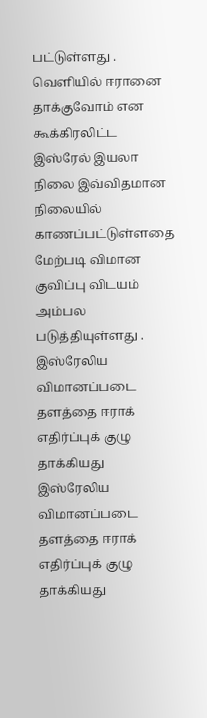பட்டுள்ளது .
வெளியில் ஈரானை தாக்குவோம் என கூக்கிரலிட்ட இஸ்ரேல் இயலா நிலை இவ்விதமான நிலையில் காணப்பட்டுள்ளதை மேற்படி விமான குவிப்பு விடயம் அம்பல படுத்தியுள்ளது .
இஸ்ரேலிய விமானப்படை தளத்தை ஈராக் எதிர்ப்புக் குழு தாக்கியது
இஸ்ரேலிய விமானப்படை தளத்தை ஈராக் எதிர்ப்புக் குழு தாக்கியது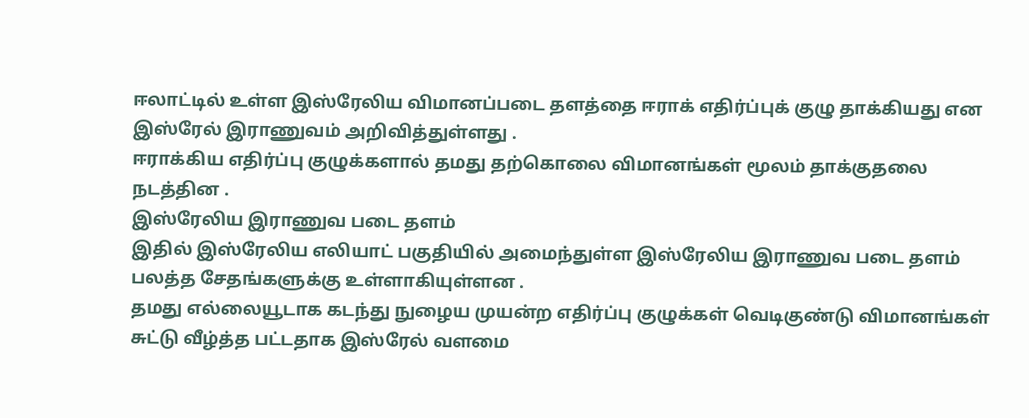ஈலாட்டில் உள்ள இஸ்ரேலிய விமானப்படை தளத்தை ஈராக் எதிர்ப்புக் குழு தாக்கியது என இஸ்ரேல் இராணுவம் அறிவித்துள்ளது .
ஈராக்கிய எதிர்ப்பு குழுக்களால் தமது தற்கொலை விமானங்கள் மூலம் தாக்குதலை நடத்தின .
இஸ்ரேலிய இராணுவ படை தளம்
இதில் இஸ்ரேலிய எலியாட் பகுதியில் அமைந்துள்ள இஸ்ரேலிய இராணுவ படை தளம் பலத்த சேதங்களுக்கு உள்ளாகியுள்ளன .
தமது எல்லையூடாக கடந்து நுழைய முயன்ற எதிர்ப்பு குழுக்கள் வெடிகுண்டு விமானங்கள் சுட்டு வீழ்த்த பட்டதாக இஸ்ரேல் வளமை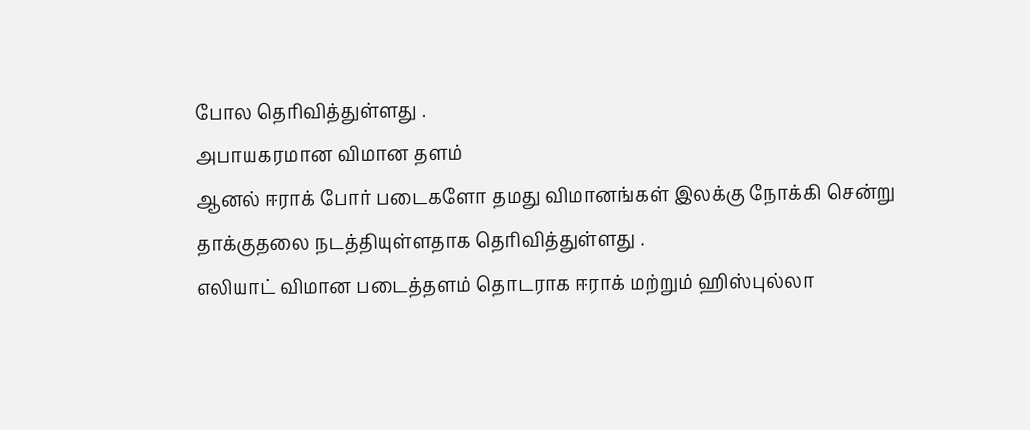போல தெரிவித்துள்ளது .
அபாயகரமான விமான தளம்
ஆனல் ஈராக் போர் படைகளோ தமது விமானங்கள் இலக்கு நோக்கி சென்று தாக்குதலை நடத்தியுள்ளதாக தெரிவித்துள்ளது .
எலியாட் விமான படைத்தளம் தொடராக ஈராக் மற்றும் ஹிஸ்புல்லா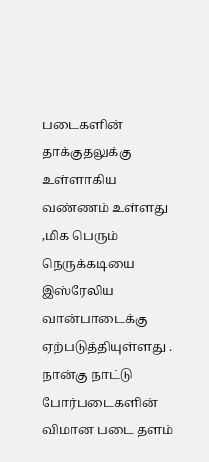படைகளின் தாக்குதலுக்கு உள்ளாகிய வண்ணம் உள்ளது ,மிக பெரும் நெருக்கடியை இஸ்ரேலிய வான்பாடைக்கு ஏற்படுத்தியுள்ளது .
நான்கு நாட்டு போர்படைகளின் விமான படை தளம்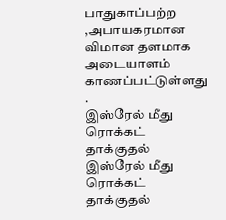பாதுகாப்பற்ற ,அபாயகரமான விமான தளமாக அடையாளம் காணப்பட்டுள்ளது .
இஸ்ரேல் மீது ரொக்கட் தாக்குதல்
இஸ்ரேல் மீது ரொக்கட் தாக்குதல்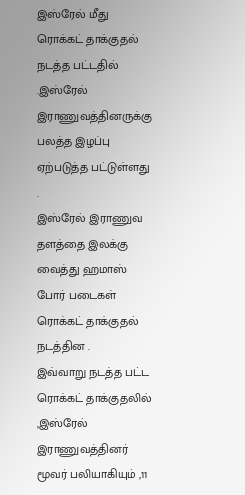இஸ்ரேல் மீது ரொக்கட் தாக்குதல் நடத்த பட்டதில் .இஸ்ரேல் இராணுவத்தினருக்கு பலத்த இழப்பு ஏற்படுத்த பட்டுள்ளது .
இஸ்ரேல் இராணுவ தளத்தை இலக்கு வைத்து ஹமாஸ் போர் படைகள் ரொக்கட் தாக்குதல் நடத்தின .
இவ்வாறு நடத்த பட்ட ரொக்கட் தாக்குதலில் ,இஸ்ரேல் இராணுவத்தினர் மூவர் பலியாகியும் ,11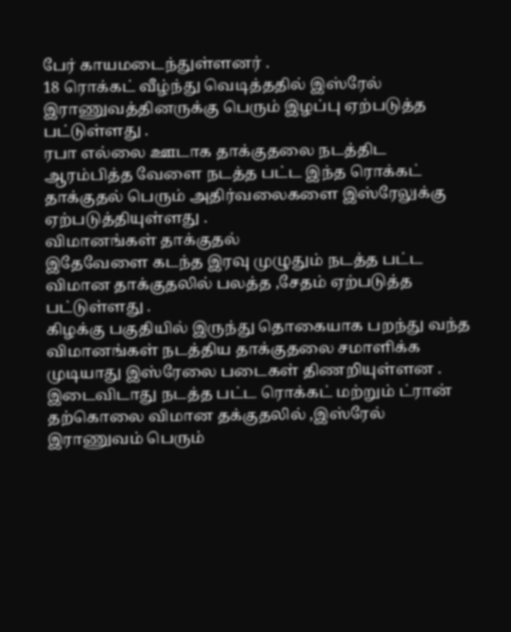பேர் காயமடைந்துள்ளனர் .
18 ரொக்கட் வீழ்ந்து வெடித்ததில் இஸ்ரேல் இராணுவத்தினருக்கு பெரும் இழப்பு ஏற்படுத்த பட்டுள்ளது .
ரபா எல்லை ஊடாக தாக்குதலை நடத்திட ஆரம்பித்த வேளை நடத்த பட்ட இந்த ரொக்கட் தாக்குதல் பெரும் அதிர்வலைகளை இஸ்ரேலுக்கு ஏற்படுத்தியுள்ளது .
விமானங்கள் தாக்குதல்
இதேவேளை கடந்த இரவு முழுதும் நடத்த பட்ட விமான தாக்குதலில் பலத்த ,சேதம் ஏற்படுத்த பட்டுள்ளது .
கிழக்கு பகுதியில் இருந்து தொகையாக பறந்து வந்த விமானங்கள் நடத்திய தாக்குதலை சமாளிக்க முடியாது இஸ்ரேலை படைகள் திணறியுள்ளன .
இடைவிடாது நடத்த பட்ட ரொக்கட் மற்றும் ட்ரான் தற்கொலை விமான தக்குதலில் ,இஸ்ரேல் இராணுவம் பெரும்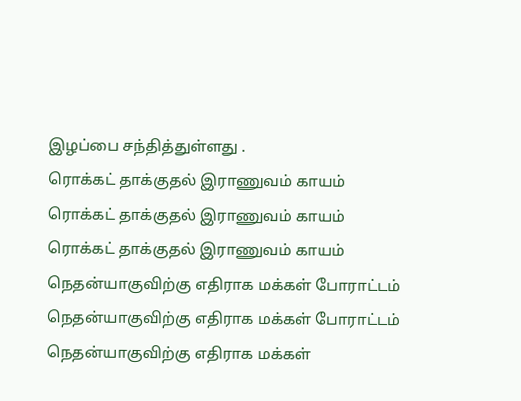இழப்பை சந்தித்துள்ளது .
ரொக்கட் தாக்குதல் இராணுவம் காயம்
ரொக்கட் தாக்குதல் இராணுவம் காயம்
ரொக்கட் தாக்குதல் இராணுவம் காயம்
நெதன்யாகுவிற்கு எதிராக மக்கள் போராட்டம்
நெதன்யாகுவிற்கு எதிராக மக்கள் போராட்டம்
நெதன்யாகுவிற்கு எதிராக மக்கள்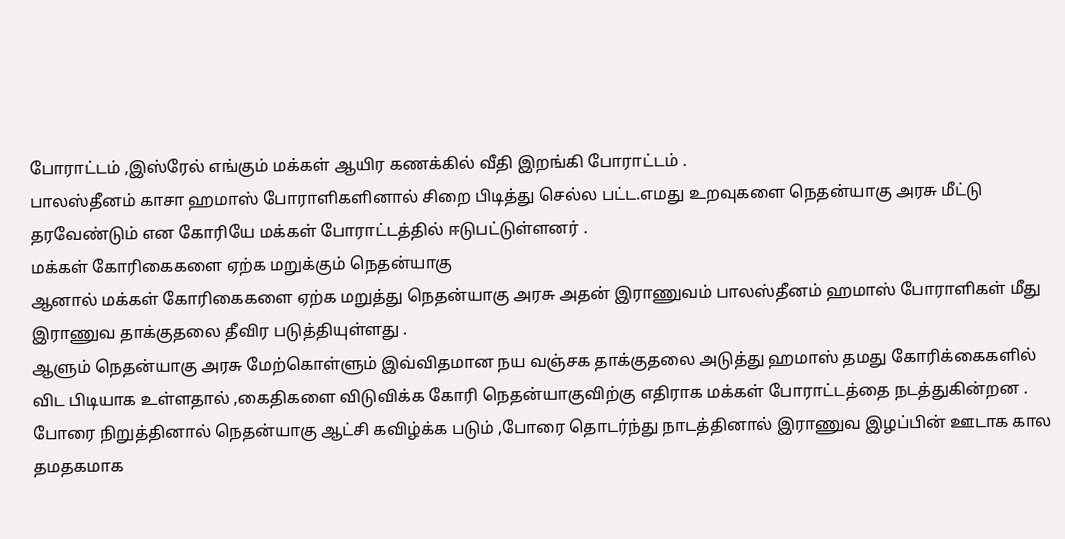போராட்டம் ,இஸ்ரேல் எங்கும் மக்கள் ஆயிர கணக்கில் வீதி இறங்கி போராட்டம் .
பாலஸ்தீனம் காசா ஹமாஸ் போராளிகளினால் சிறை பிடித்து செல்ல பட்ட.எமது உறவுகளை நெதன்யாகு அரசு மீட்டு தரவேண்டும் என கோரியே மக்கள் போராட்டத்தில் ஈடுபட்டுள்ளனர் .
மக்கள் கோரிகைகளை ஏற்க மறுக்கும் நெதன்யாகு
ஆனால் மக்கள் கோரிகைகளை ஏற்க மறுத்து நெதன்யாகு அரசு அதன் இராணுவம் பாலஸ்தீனம் ஹமாஸ் போராளிகள் மீது இராணுவ தாக்குதலை தீவிர படுத்தியுள்ளது .
ஆளும் நெதன்யாகு அரசு மேற்கொள்ளும் இவ்விதமான நய வஞ்சக தாக்குதலை அடுத்து ஹமாஸ் தமது கோரிக்கைகளில் விட பிடியாக உள்ளதால் ,கைதிகளை விடுவிக்க கோரி நெதன்யாகுவிற்கு எதிராக மக்கள் போராட்டத்தை நடத்துகின்றன .
போரை நிறுத்தினால் நெதன்யாகு ஆட்சி கவிழ்க்க படும் ,போரை தொடர்ந்து நாடத்தினால் இராணுவ இழப்பின் ஊடாக கால தமதகமாக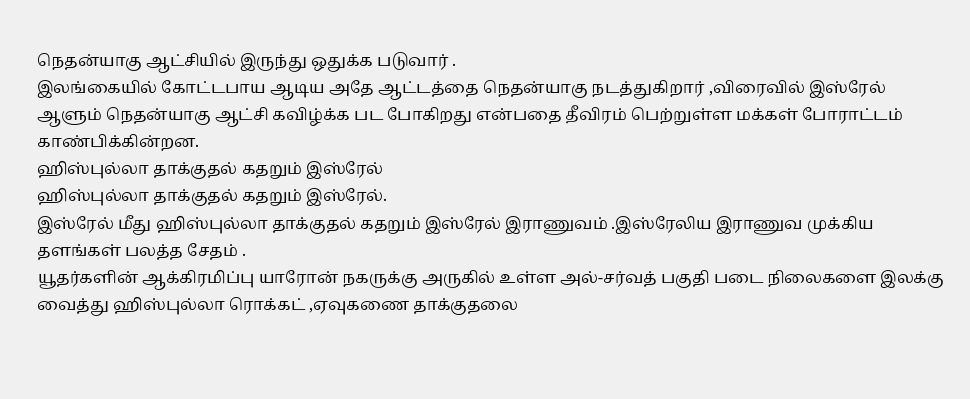நெதன்யாகு ஆட்சியில் இருந்து ஒதுக்க படுவார் .
இலங்கையில் கோட்டபாய ஆடிய அதே ஆட்டத்தை நெதன்யாகு நடத்துகிறார் ,விரைவில் இஸ்ரேல் ஆளும் நெதன்யாகு ஆட்சி கவிழ்க்க பட போகிறது என்பதை தீவிரம் பெற்றுள்ள மக்கள் போராட்டம் காண்பிக்கின்றன.
ஹிஸ்புல்லா தாக்குதல் கதறும் இஸ்ரேல்
ஹிஸ்புல்லா தாக்குதல் கதறும் இஸ்ரேல்.
இஸ்ரேல் மீது ஹிஸ்புல்லா தாக்குதல் கதறும் இஸ்ரேல் இராணுவம் .இஸ்ரேலிய இராணுவ முக்கிய தளங்கள் பலத்த சேதம் .
யூதர்களின் ஆக்கிரமிப்பு யாரோன் நகருக்கு அருகில் உள்ள அல்-சர்வத் பகுதி படை நிலைகளை இலக்கு வைத்து ஹிஸ்புல்லா ரொக்கட் ,ஏவுகணை தாக்குதலை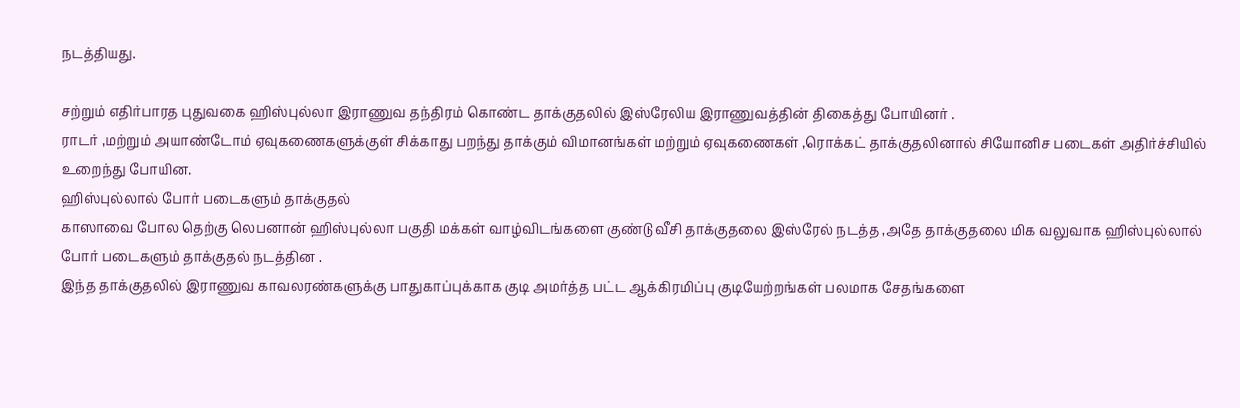நடத்தியது.

சற்றும் எதிர்பாரத புதுவகை ஹிஸ்புல்லா இராணுவ தந்திரம் கொண்ட தாக்குதலில் இஸ்ரேலிய இராணுவத்தின் திகைத்து போயினர் .
ராடர் ,மற்றும் அயாண்டோம் ஏவுகணைகளுக்குள் சிக்காது பறந்து தாக்கும் விமானங்கள் மற்றும் ஏவுகணைகள் ,ரொக்கட் தாக்குதலினால் சியோனிச படைகள் அதிர்ச்சியில் உறைந்து போயின.
ஹிஸ்புல்லால் போர் படைகளும் தாக்குதல்
காஸாவை போல தெற்கு லெபனான் ஹிஸ்புல்லா பகுதி மக்கள் வாழ்விடங்களை குண்டு வீசி தாக்குதலை இஸ்ரேல் நடத்த ,அதே தாக்குதலை மிக வலுவாக ஹிஸ்புல்லால் போர் படைகளும் தாக்குதல் நடத்தின .
இந்த தாக்குதலில் இராணுவ காவலரண்களுக்கு பாதுகாப்புக்காக குடி அமர்த்த பட்ட ஆக்கிரமிப்பு குடியேற்றங்கள் பலமாக சேதங்களை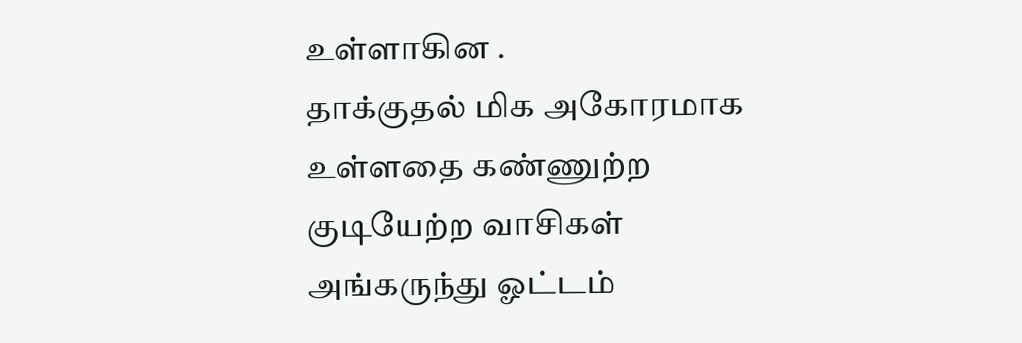உள்ளாகின .
தாக்குதல் மிக அகோரமாக உள்ளதை கண்ணுற்ற குடியேற்ற வாசிகள் அங்கருந்து ஓட்டம்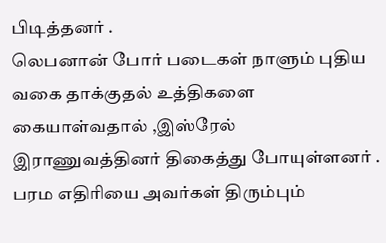பிடித்தனர் .
லெபனான் போர் படைகள் நாளும் புதிய வகை தாக்குதல் உத்திகளை கையாள்வதால் ,இஸ்ரேல் இராணுவத்தினர் திகைத்து போயுள்ளனர் .
பரம எதிரியை அவர்கள் திரும்பும்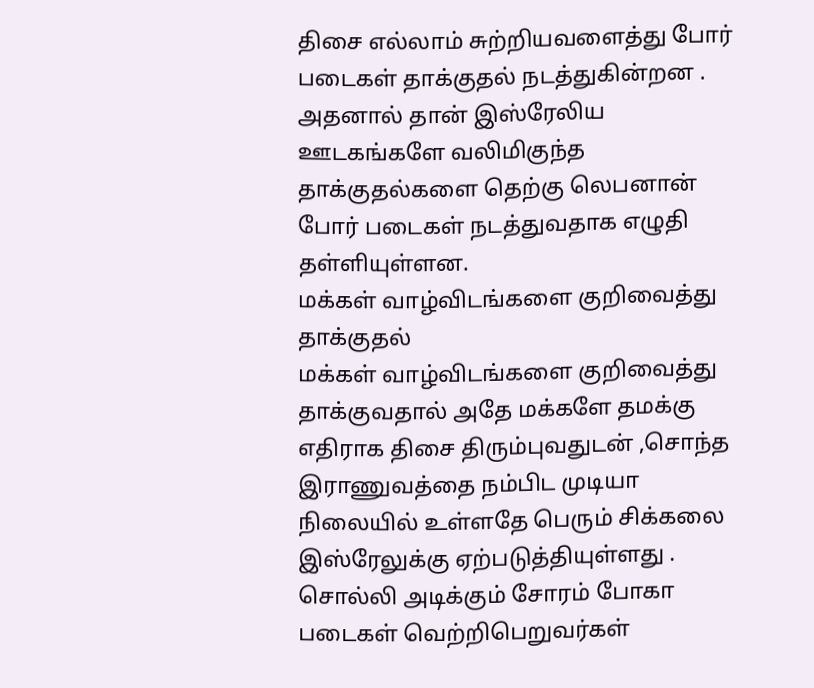திசை எல்லாம் சுற்றியவளைத்து போர் படைகள் தாக்குதல் நடத்துகின்றன .
அதனால் தான் இஸ்ரேலிய ஊடகங்களே வலிமிகுந்த தாக்குதல்களை தெற்கு லெபனான் போர் படைகள் நடத்துவதாக எழுதி தள்ளியுள்ளன.
மக்கள் வாழ்விடங்களை குறிவைத்து தாக்குதல்
மக்கள் வாழ்விடங்களை குறிவைத்து தாக்குவதால் அதே மக்களே தமக்கு எதிராக திசை திரும்புவதுடன் ,சொந்த இராணுவத்தை நம்பிட முடியா நிலையில் உள்ளதே பெரும் சிக்கலை இஸ்ரேலுக்கு ஏற்படுத்தியுள்ளது .
சொல்லி அடிக்கும் சோரம் போகா படைகள் வெற்றிபெறுவர்கள்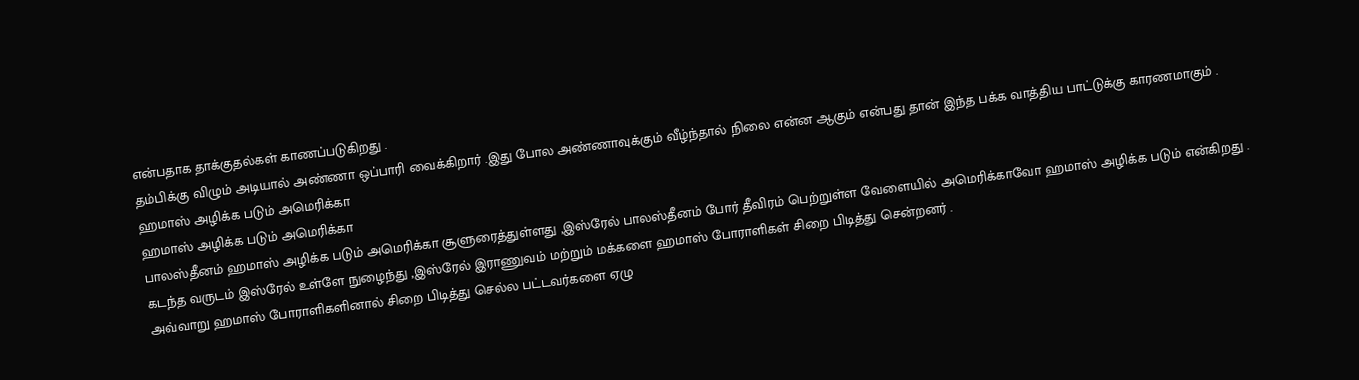என்பதாக தாக்குதல்கள் காணப்படுகிறது .
தம்பிக்கு விழும் அடியால் அண்ணா ஒப்பாரி வைக்கிறார் .இது போல அண்ணாவுக்கும் வீழ்ந்தால் நிலை என்ன ஆகும் என்பது தான் இந்த பக்க வாத்திய பாட்டுக்கு காரணமாகும் .
ஹமாஸ் அழிக்க படும் அமெரிக்கா
ஹமாஸ் அழிக்க படும் அமெரிக்கா
பாலஸ்தீனம் ஹமாஸ் அழிக்க படும் அமெரிக்கா சூளுரைத்துள்ளது ,இஸ்ரேல் பாலஸ்தீனம் போர் தீவிரம் பெற்றுள்ள வேளையில் அமெரிக்காவோ ஹமாஸ் அழிக்க படும் என்கிறது .
கடந்த வருடம் இஸ்ரேல் உள்ளே நுழைந்து ,இஸ்ரேல் இராணுவம் மற்றும் மக்களை ஹமாஸ் போராளிகள் சிறை பிடித்து சென்றனர் .
அவ்வாறு ஹமாஸ் போராளிகளினால் சிறை பிடித்து செல்ல பட்டவர்களை ஏழு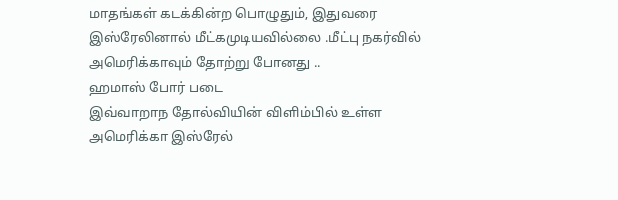மாதங்கள் கடக்கின்ற பொழுதும், இதுவரை இஸ்ரேலினால் மீட்கமுடியவில்லை .மீட்பு நகர்வில் அமெரிக்காவும் தோற்று போனது ..
ஹமாஸ் போர் படை
இவ்வாறாந தோல்வியின் விளிம்பில் உள்ள அமெரிக்கா இஸ்ரேல்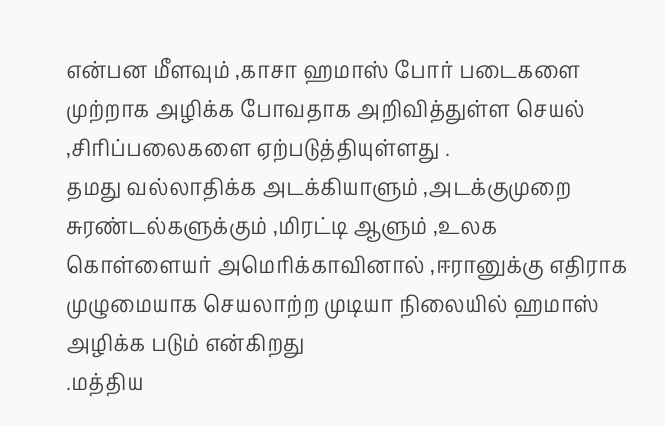என்பன மீளவும் ,காசா ஹமாஸ் போர் படைகளை முற்றாக அழிக்க போவதாக அறிவித்துள்ள செயல் ,சிரிப்பலைகளை ஏற்படுத்தியுள்ளது .
தமது வல்லாதிக்க அடக்கியாளும் ,அடக்குமுறை சுரண்டல்களுக்கும் ,மிரட்டி ஆளும் ,உலக கொள்ளையர் அமெரிக்காவினால் ,ஈரானுக்கு எதிராக முழுமையாக செயலாற்ற முடியா நிலையில் ஹமாஸ் அழிக்க படும் என்கிறது
.மத்திய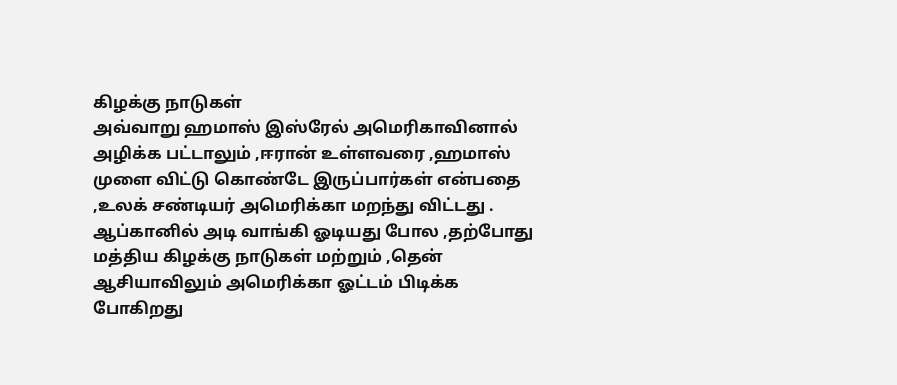கிழக்கு நாடுகள்
அவ்வாறு ஹமாஸ் இஸ்ரேல் அமெரிகாவினால் அழிக்க பட்டாலும் ,ஈரான் உள்ளவரை ,ஹமாஸ் முளை விட்டு கொண்டே இருப்பார்கள் என்பதை ,உலக் சண்டியர் அமெரிக்கா மறந்து விட்டது .
ஆப்கானில் அடி வாங்கி ஓடியது போல ,தற்போது மத்திய கிழக்கு நாடுகள் மற்றும் ,தென் ஆசியாவிலும் அமெரிக்கா ஓட்டம் பிடிக்க போகிறது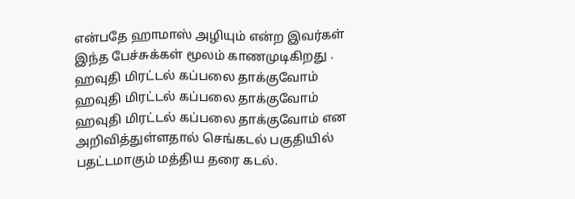என்பதே ஹாமாஸ் அழியும் என்ற இவர்கள் இந்த பேச்சுக்கள் மூலம் காணமுடிகிறது .
ஹவுதி மிரட்டல் கப்பலை தாக்குவோம்
ஹவுதி மிரட்டல் கப்பலை தாக்குவோம்
ஹவுதி மிரட்டல் கப்பலை தாக்குவோம் என அறிவித்துள்ளதால் செங்கடல் பகுதியில் பதட்டமாகும் மத்திய தரை கடல்.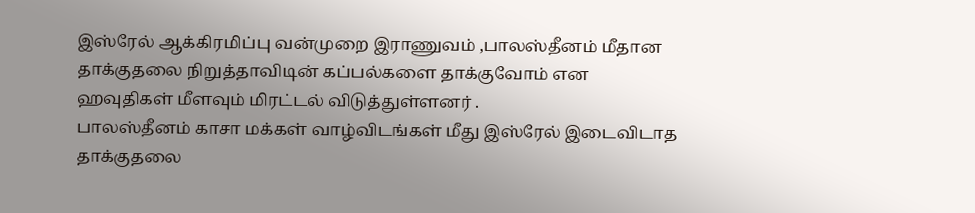இஸ்ரேல் ஆக்கிரமிப்பு வன்முறை இராணுவம் ,பாலஸ்தீனம் மீதான தாக்குதலை நிறுத்தாவிடின் கப்பல்களை தாக்குவோம் என ஹவுதிகள் மீளவும் மிரட்டல் விடுத்துள்ளனர் .
பாலஸ்தீனம் காசா மக்கள் வாழ்விடங்கள் மீது இஸ்ரேல் இடைவிடாத தாக்குதலை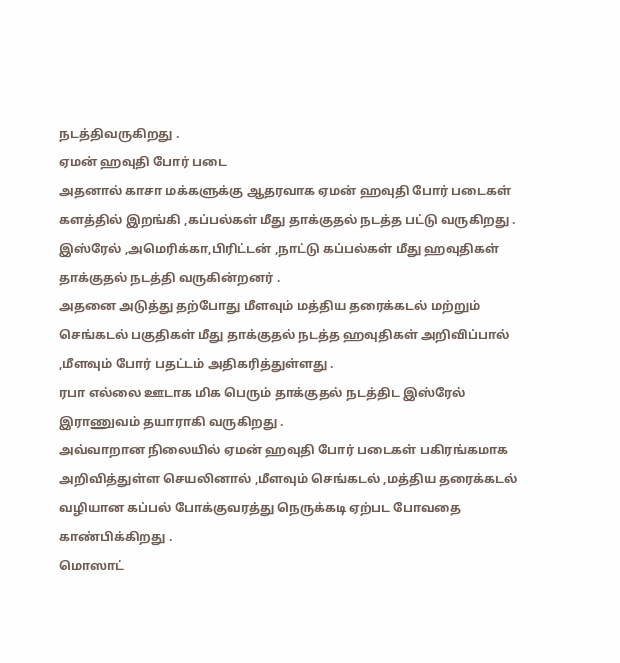நடத்திவருகிறது .
ஏமன் ஹவுதி போர் படை
அதனால் காசா மக்களுக்கு ஆதரவாக ஏமன் ஹவுதி போர் படைகள் களத்தில் இறங்கி ,கப்பல்கள் மீது தாக்குதல் நடத்த பட்டு வருகிறது .
இஸ்ரேல் ,அமெரிக்கா,பிரிட்டன் ,நாட்டு கப்பல்கள் மீது ஹவுதிகள் தாக்குதல் நடத்தி வருகின்றனர் .
அதனை அடுத்து தற்போது மீளவும் மத்திய தரைக்கடல் மற்றும் செங்கடல் பகுதிகள் மீது தாக்குதல் நடத்த ஹவுதிகள் அறிவிப்பால் ,மீளவும் போர் பதட்டம் அதிகரித்துள்ளது .
ரபா எல்லை ஊடாக மிக பெரும் தாக்குதல் நடத்திட இஸ்ரேல் இராணுவம் தயாராகி வருகிறது .
அவ்வாறான நிலையில் ஏமன் ஹவுதி போர் படைகள் பகிரங்கமாக அறிவித்துள்ள செயலினால் ,மீளவும் செங்கடல் ,மத்திய தரைக்கடல் வழியான கப்பல் போக்குவரத்து நெருக்கடி ஏற்பட போவதை காண்பிக்கிறது .
மொஸாட்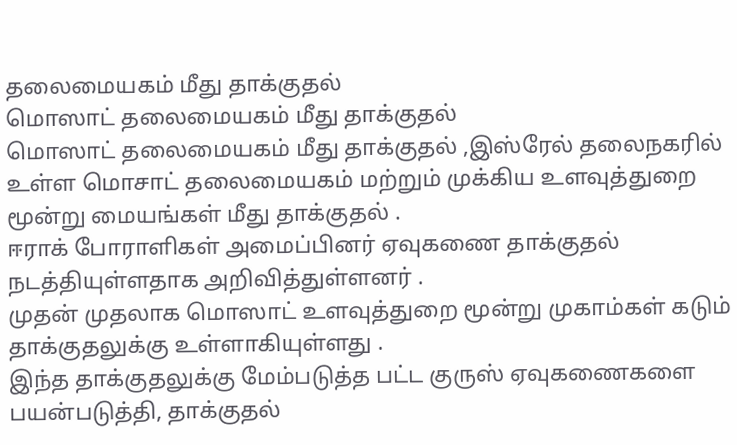தலைமையகம் மீது தாக்குதல்
மொஸாட் தலைமையகம் மீது தாக்குதல்
மொஸாட் தலைமையகம் மீது தாக்குதல் ,இஸ்ரேல் தலைநகரில் உள்ள மொசாட் தலைமையகம் மற்றும் முக்கிய உளவுத்துறை மூன்று மையங்கள் மீது தாக்குதல் .
ஈராக் போராளிகள் அமைப்பினர் ஏவுகணை தாக்குதல் நடத்தியுள்ளதாக அறிவித்துள்ளனர் .
முதன் முதலாக மொஸாட் உளவுத்துறை மூன்று முகாம்கள் கடும் தாக்குதலுக்கு உள்ளாகியுள்ளது .
இந்த தாக்குதலுக்கு மேம்படுத்த பட்ட குருஸ் ஏவுகணைகளை பயன்படுத்தி, தாக்குதல்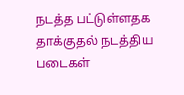நடத்த பட்டுள்ளதக தாக்குதல் நடத்திய படைகள்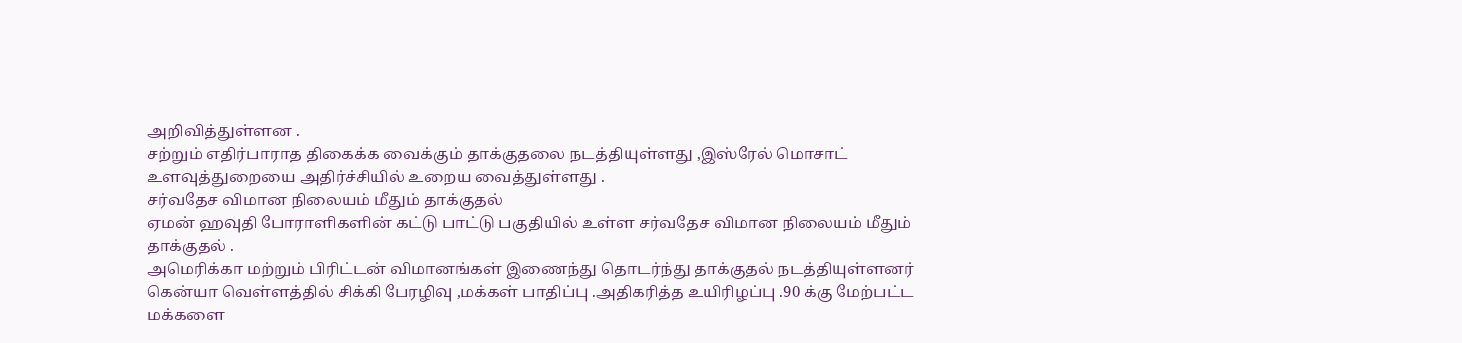அறிவித்துள்ளன .
சற்றும் எதிர்பாராத திகைக்க வைக்கும் தாக்குதலை நடத்தியுள்ளது ,இஸ்ரேல் மொசாட் உளவுத்துறையை அதிர்ச்சியில் உறைய வைத்துள்ளது .
சர்வதேச விமான நிலையம் மீதும் தாக்குதல்
ஏமன் ஹவுதி போராளிகளின் கட்டு பாட்டு பகுதியில் உள்ள சர்வதேச விமான நிலையம் மீதும் தாக்குதல் .
அமெரிக்கா மற்றும் பிரிட்டன் விமானங்கள் இணைந்து தொடர்ந்து தாக்குதல் நடத்தியுள்ளனர்
கென்யா வெள்ளத்தில் சிக்கி பேரழிவு ,மக்கள் பாதிப்பு .அதிகரித்த உயிரிழப்பு .90 க்கு மேற்பட்ட மக்களை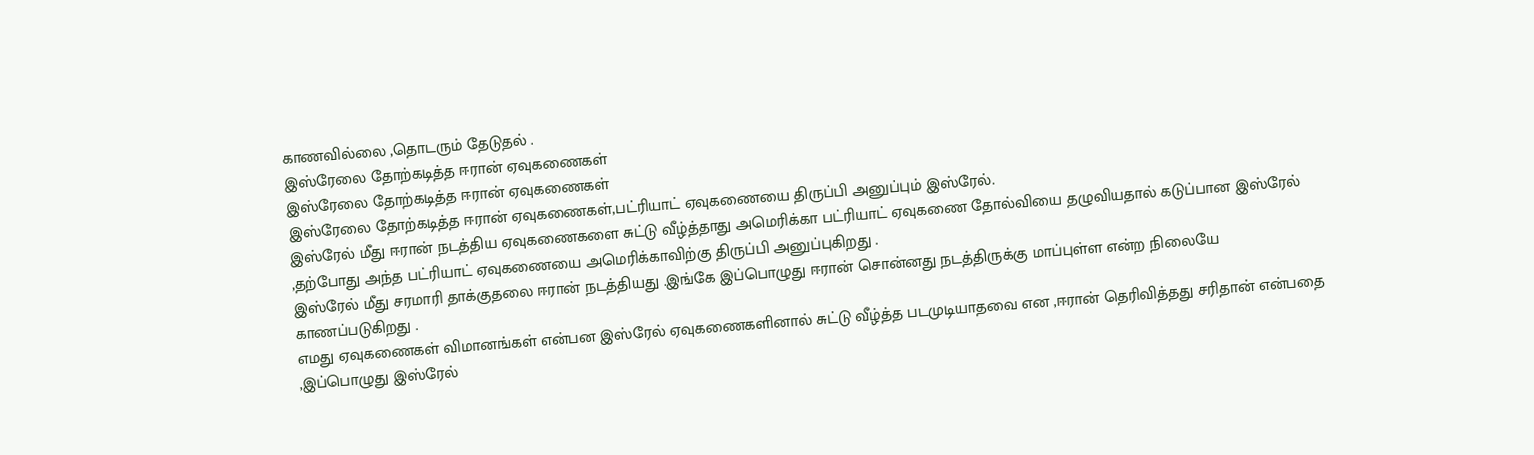காணவில்லை ,தொடரும் தேடுதல் .
இஸ்ரேலை தோற்கடித்த ஈரான் ஏவுகணைகள்
இஸ்ரேலை தோற்கடித்த ஈரான் ஏவுகணைகள்
இஸ்ரேலை தோற்கடித்த ஈரான் ஏவுகணைகள்,பட்ரியாட் ஏவுகணையை திருப்பி அனுப்பும் இஸ்ரேல்.
இஸ்ரேல் மீது ஈரான் நடத்திய ஏவுகணைகளை சுட்டு வீழ்த்தாது அமெரிக்கா பட்ரியாட் ஏவுகணை தோல்வியை தழுவியதால் கடுப்பான இஸ்ரேல் ,தற்போது அந்த பட்ரியாட் ஏவுகணையை அமெரிக்காவிற்கு திருப்பி அனுப்புகிறது .
இஸ்ரேல் மீது சரமாரி தாக்குதலை ஈரான் நடத்தியது .இங்கே இப்பொழுது ஈரான் சொன்னது நடத்திருக்கு மாப்புள்ள என்ற நிலையே காணப்படுகிறது .
எமது ஏவுகணைகள் விமானங்கள் என்பன இஸ்ரேல் ஏவுகணைகளினால் சுட்டு வீழ்த்த படமுடியாதவை என ,ஈரான் தெரிவித்தது சரிதான் என்பதை ,இப்பொழுது இஸ்ரேல்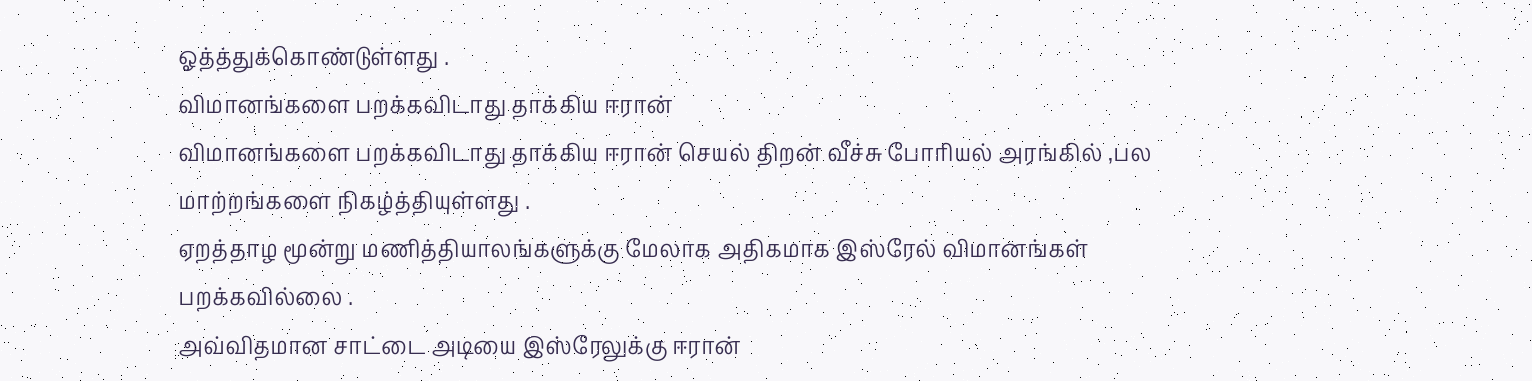ஓத்த்துக்கொண்டுள்ளது .
விமானங்களை பறக்கவிடாது தாக்கிய ஈரான்
விமானங்களை பறக்கவிடாது தாக்கிய ஈரான் செயல் திறன் வீச்சு போரியல் அரங்கில் ,பல மாற்றங்களை நிகழ்த்தியுள்ளது .
ஏறத்தாழ மூன்று மணித்தியாலங்களுக்கு மேலாக அதிகமாக இஸ்ரேல் விமானங்கள் பறக்கவில்லை .
அவ்விதமான சாட்டை அடியை இஸ்ரேலுக்கு ஈரான்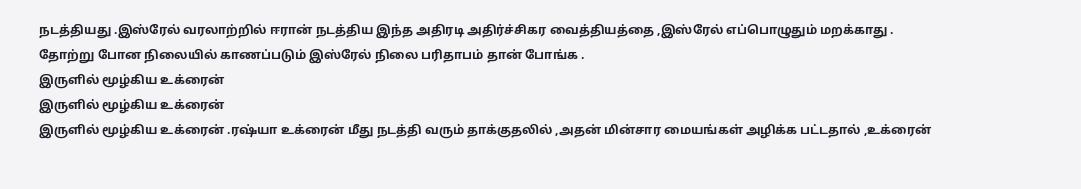நடத்தியது .இஸ்ரேல் வரலாற்றில் ஈரான் நடத்திய இந்த அதிரடி அதிர்ச்சிகர வைத்தியத்தை ,இஸ்ரேல் எப்பொழுதும் மறக்காது .
தோற்று போன நிலையில் காணப்படும் இஸ்ரேல் நிலை பரிதாபம் தான் போங்க .
இருளில் மூழ்கிய உக்ரைன்
இருளில் மூழ்கிய உக்ரைன்
இருளில் மூழ்கிய உக்ரைன் .ரஷ்யா உக்ரைன் மீது நடத்தி வரும் தாக்குதலில் ,அதன் மின்சார மையங்கள் அழிக்க பட்டதால் ,உக்ரைன்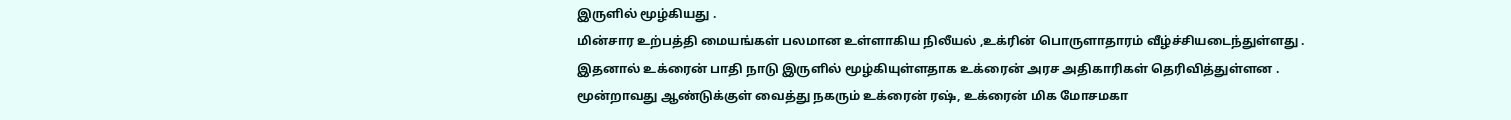இருளில் மூழ்கியது .
மின்சார உற்பத்தி மையங்கள் பலமான உள்ளாகிய நிலீயல் ,உக்ரின் பொருளாதாரம் வீழ்ச்சியடைந்துள்ளது .
இதனால் உக்ரைன் பாதி நாடு இருளில் மூழ்கியுள்ளதாக உக்ரைன் அரச அதிகாரிகள் தெரிவித்துள்ளன .
மூன்றாவது ஆண்டுக்குள் வைத்து நகரும் உக்ரைன் ரஷ், உக்ரைன் மிக மோசமகா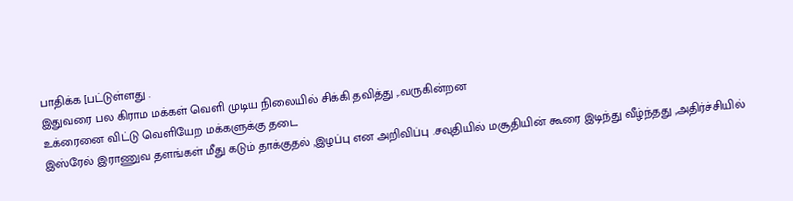பாதிக்க [பட்டுள்ளது .
இதுவரை பல கிராம மக்கள் வெளி முடிய நிலையில் சிக்கி தவித்து ,.வருகின்றன
உக்ரைனை விட்டு வெளியேற மக்களுக்கு தடை
இஸ்ரேல் இராணுவ தளங்கள் மீது கடும் தாக்குதல் ,இழப்பு என அறிவிப்பு .சவுதியில் மசூதியின் கூரை இடிந்து வீழ்ந்தது ,அதிர்ச்சியில்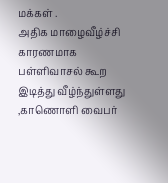மக்கள் .
அதிக மாழைவீழ்ச்சி காரணமாக பள்ளிவாசல் கூற இடித்து வீழ்ந்துள்ளது ,காணொளி வைபர்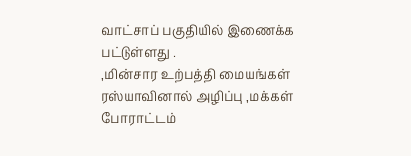வாட்சாப் பகுதியில் இணைக்க பட்டுள்ளது .
,மின்சார உற்பத்தி மையங்கள் ரஸ்யாவினால் அழிப்பு ,மக்கள் போராட்டம்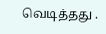வெடித்தது .